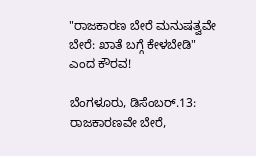"ರಾಜಕಾರಣ ಬೇರೆ ಮನುಷತ್ವವೇ ಬೇರೆ: ಖಾತೆ ಬಗ್ಗೆ ಕೇಳಬೇಡಿ" ಎಂದ ಕೌರವ!

ಬೆಂಗಳೂರು, ಡಿಸೆಂಬರ್.13: ರಾಜಕಾರಣವೇ ಬೇರೆ,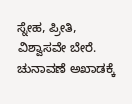ಸ್ನೇಹ, ಪ್ರೀತಿ, ವಿಶ್ವಾಸವೇ ಬೇರೆ. ಚುನಾವಣೆ ಅಖಾಡಕ್ಕೆ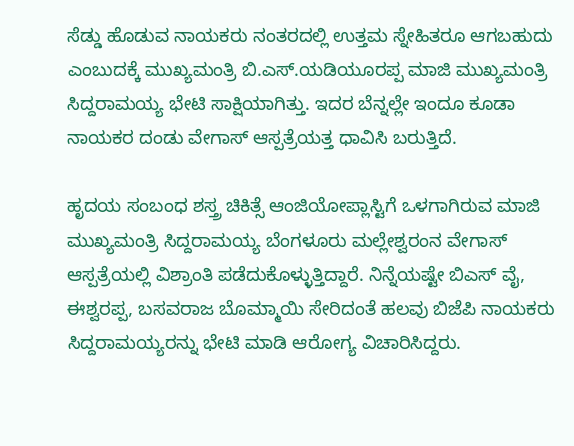ಸೆಡ್ಡು ಹೊಡುವ ನಾಯಕರು ನಂತರದಲ್ಲಿ ಉತ್ತಮ ಸ್ನೇಹಿತರೂ ಆಗಬಹುದು ಎಂಬುದಕ್ಕೆ ಮುಖ್ಯಮಂತ್ರಿ ಬಿ.ಎಸ್.ಯಡಿಯೂರಪ್ಪ ಮಾಜಿ ಮುಖ್ಯಮಂತ್ರಿ ಸಿದ್ದರಾಮಯ್ಯ ಭೇಟಿ ಸಾಕ್ಷಿಯಾಗಿತ್ತು. ಇದರ ಬೆನ್ನಲ್ಲೇ ಇಂದೂ ಕೂಡಾ ನಾಯಕರ ದಂಡು ವೇಗಾಸ್ ಆಸ್ಪತ್ರೆಯತ್ತ ಧಾವಿಸಿ ಬರುತ್ತಿದೆ.

ಹೃದಯ ಸಂಬಂಧ ಶಸ್ತ್ರ ಚಿಕಿತ್ಸೆ ಆಂಜಿಯೋಪ್ಲಾಸ್ಟಿಗೆ ಒಳಗಾಗಿರುವ ಮಾಜಿ ಮುಖ್ಯಮಂತ್ರಿ ಸಿದ್ದರಾಮಯ್ಯ ಬೆಂಗಳೂರು ಮಲ್ಲೇಶ್ವರಂನ ವೇಗಾಸ್ ಆಸ್ಪತ್ರೆಯಲ್ಲಿ ವಿಶ್ರಾಂತಿ ಪಡೆದುಕೊಳ್ಳುತ್ತಿದ್ದಾರೆ. ನಿನ್ನೆಯಷ್ಟೇ ಬಿಎಸ್ ವೈ, ಈಶ್ವರಪ್ಪ, ಬಸವರಾಜ ಬೊಮ್ಮಾಯಿ ಸೇರಿದಂತೆ ಹಲವು ಬಿಜೆಪಿ ನಾಯಕರು ಸಿದ್ದರಾಮಯ್ಯರನ್ನು ಭೇಟಿ ಮಾಡಿ ಆರೋಗ್ಯ ವಿಚಾರಿಸಿದ್ದರು.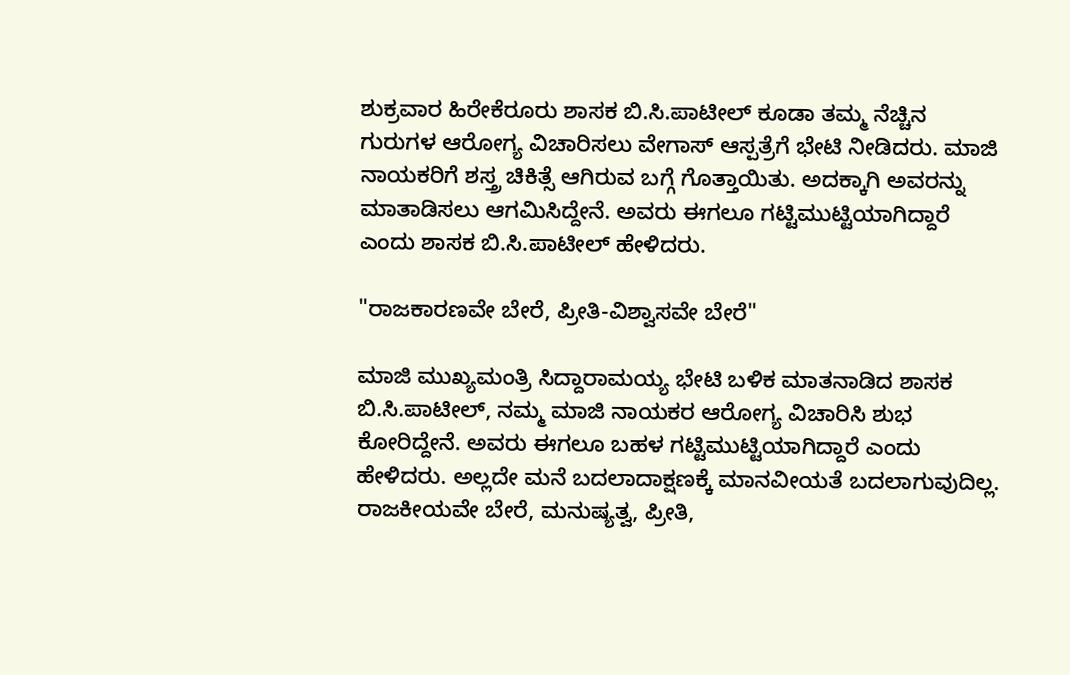ಶುಕ್ರವಾರ ಹಿರೇಕೆರೂರು ಶಾಸಕ ಬಿ.ಸಿ.ಪಾಟೀಲ್ ಕೂಡಾ ತಮ್ಮ ನೆಚ್ಚಿನ ಗುರುಗಳ ಆರೋಗ್ಯ ವಿಚಾರಿಸಲು ವೇಗಾಸ್ ಆಸ್ಪತ್ರೆಗೆ ಭೇಟಿ ನೀಡಿದರು. ಮಾಜಿ ನಾಯಕರಿಗೆ ಶಸ್ತ್ರ ಚಿಕಿತ್ಸೆ ಆಗಿರುವ ಬಗ್ಗೆ ಗೊತ್ತಾಯಿತು. ಅದಕ್ಕಾಗಿ ಅವರನ್ನು ಮಾತಾಡಿಸಲು ಆಗಮಿಸಿದ್ದೇನೆ. ಅವರು ಈಗಲೂ ಗಟ್ಟಿಮುಟ್ಟಿಯಾಗಿದ್ದಾರೆ ಎಂದು ಶಾಸಕ ಬಿ.ಸಿ.ಪಾಟೀಲ್ ಹೇಳಿದರು.

"ರಾಜಕಾರಣವೇ ಬೇರೆ, ಪ್ರೀತಿ-ವಿಶ್ವಾಸವೇ ಬೇರೆ"

ಮಾಜಿ ಮುಖ್ಯಮಂತ್ರಿ ಸಿದ್ದಾರಾಮಯ್ಯ ಭೇಟಿ ಬಳಿಕ ಮಾತನಾಡಿದ ಶಾಸಕ ಬಿ.ಸಿ.ಪಾಟೀಲ್, ನಮ್ಮ ಮಾಜಿ ನಾಯಕರ ಆರೋಗ್ಯ ವಿಚಾರಿಸಿ ಶುಭ ಕೋರಿದ್ದೇನೆ. ಅವರು ಈಗಲೂ ಬಹಳ ಗಟ್ಟಿಮುಟ್ಟಿಯಾಗಿದ್ದಾರೆ ಎಂದು ಹೇಳಿದರು. ಅಲ್ಲದೇ ಮನೆ ಬದಲಾದಾಕ್ಷಣಕ್ಕೆ ಮಾನವೀಯತೆ ಬದಲಾಗುವುದಿಲ್ಲ. ರಾಜಕೀಯವೇ ಬೇರೆ, ಮನುಷ್ಯತ್ವ, ಪ್ರೀತಿ,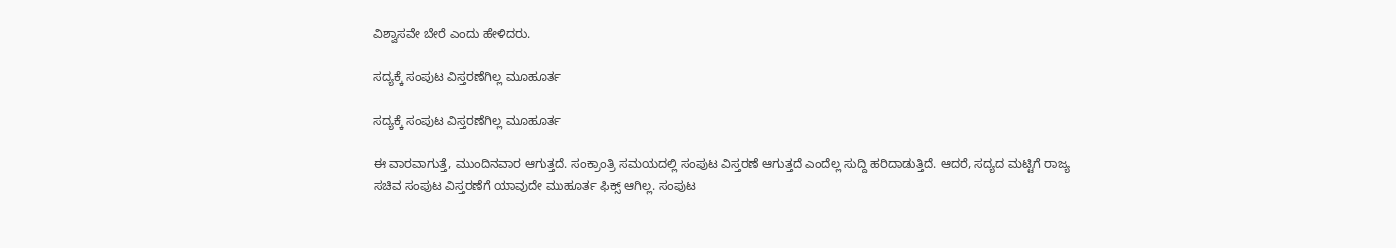ವಿಶ್ವಾಸವೇ ಬೇರೆ ಎಂದು ಹೇಳಿದರು.

ಸದ್ಯಕ್ಕೆ ಸಂಪುಟ ವಿಸ್ತರಣೆಗಿಲ್ಲ ಮೂಹೂರ್ತ

ಸದ್ಯಕ್ಕೆ ಸಂಪುಟ ವಿಸ್ತರಣೆಗಿಲ್ಲ ಮೂಹೂರ್ತ

ಈ ವಾರವಾಗುತ್ತೆ, ಮುಂದಿನವಾರ ಆಗುತ್ತದೆ. ಸಂಕ್ರಾಂತ್ರಿ ಸಮಯದಲ್ಲಿ ಸಂಪುಟ ವಿಸ್ತರಣೆ ಆಗುತ್ತದೆ ಎಂದೆಲ್ಲ ಸುದ್ದಿ ಹರಿದಾಡುತ್ತಿದೆ. ಆದರೆ, ಸದ್ಯದ ಮಟ್ಟಿಗೆ ರಾಜ್ಯ ಸಚಿವ ಸಂಪುಟ ವಿಸ್ತರಣೆಗೆ ಯಾವುದೇ ಮುಹೂರ್ತ ಫಿಕ್ಸ್ ಆಗಿಲ್ಲ. ಸಂಪುಟ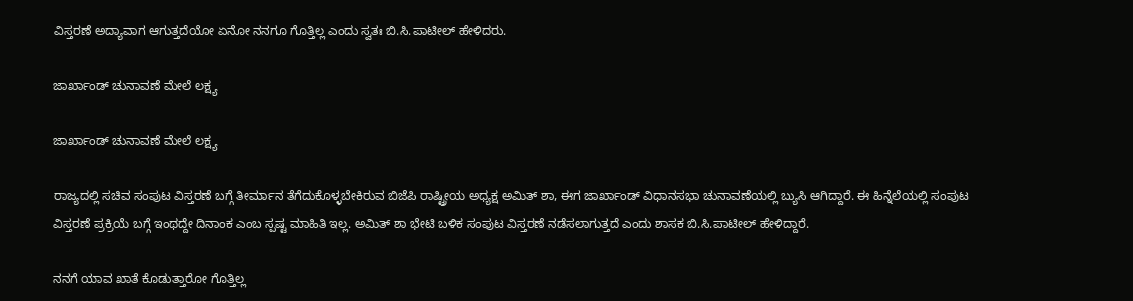ವಿಸ್ತರಣೆ ಅದ್ಯಾವಾಗ ಆಗುತ್ತದೆಯೋ ಏನೋ ನನಗೂ ಗೊತ್ತಿಲ್ಲ ಎಂದು ಸ್ವತಃ ಬಿ.ಸಿ.ಪಾಟೀಲ್ ಹೇಳಿದರು.

ಜಾರ್ಖಾಂಡ್ ಚುನಾವಣೆ ಮೇಲೆ ಲಕ್ಷ್ಯ

ಜಾರ್ಖಾಂಡ್ ಚುನಾವಣೆ ಮೇಲೆ ಲಕ್ಷ್ಯ

ರಾಜ್ಯದಲ್ಲಿ ಸಚಿವ ಸಂಪುಟ ವಿಸ್ತರಣೆ ಬಗ್ಗೆ ತೀರ್ಮಾನ ತೆಗೆದುಕೊಳ್ಳಬೇಕಿರುವ ಬಿಜೆಪಿ ರಾಷ್ಟ್ರೀಯ ಅಧ್ಯಕ್ಷ ಅಮಿತ್ ಶಾ, ಈಗ ಜಾರ್ಖಾಂಡ್ ವಿಧಾನಸಭಾ ಚುನಾವಣೆಯಲ್ಲಿ ಬ್ಯುಸಿ ಆಗಿದ್ದಾರೆ. ಈ ಹಿನ್ನೆಲೆಯಲ್ಲಿ ಸಂಪುಟ ವಿಸ್ತರಣೆ ಪ್ರಕ್ರಿಯೆ ಬಗ್ಗೆ ಇಂಥದ್ದೇ ದಿನಾಂಕ ಎಂಬ ಸ್ಪಷ್ಟ ಮಾಹಿತಿ ಇಲ್ಲ. ಅಮಿತ್ ಶಾ ಭೇಟಿ ಬಳಿಕ ಸಂಪುಟ ವಿಸ್ತರಣೆ ನಡೆಸಲಾಗುತ್ತದೆ ಎಂದು ಶಾಸಕ ಬಿ.ಸಿ.ಪಾಟೀಲ್ ಹೇಳಿದ್ದಾರೆ.

ನನಗೆ ಯಾವ ಖಾತೆ ಕೊಡುತ್ತಾರೋ ಗೊತ್ತಿಲ್ಲ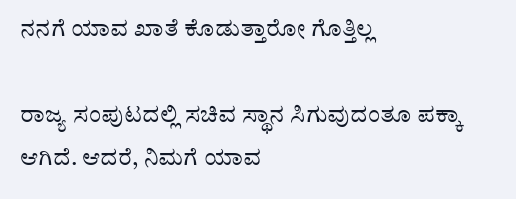ನನಗೆ ಯಾವ ಖಾತೆ ಕೊಡುತ್ತಾರೋ ಗೊತ್ತಿಲ್ಲ

ರಾಜ್ಯ ಸಂಪುಟದಲ್ಲಿ ಸಚಿವ ಸ್ಥಾನ ಸಿಗುವುದಂತೂ ಪಕ್ಕಾ ಆಗಿದೆ. ಆದರೆ, ನಿಮಗೆ ಯಾವ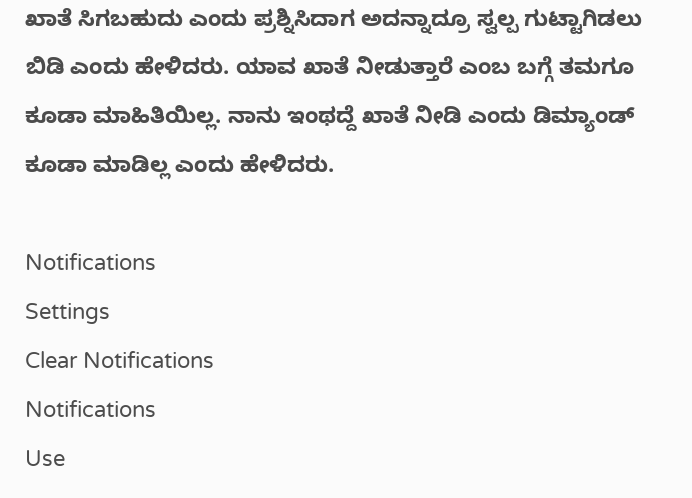ಖಾತೆ ಸಿಗಬಹುದು ಎಂದು ಪ್ರಶ್ನಿಸಿದಾಗ ಅದನ್ನಾದ್ರೂ ಸ್ವಲ್ಪ ಗುಟ್ಟಾಗಿಡಲು ಬಿಡಿ ಎಂದು ಹೇಳಿದರು. ಯಾವ ಖಾತೆ ನೀಡುತ್ತಾರೆ ಎಂಬ ಬಗ್ಗೆ ತಮಗೂ ಕೂಡಾ ಮಾಹಿತಿಯಿಲ್ಲ. ನಾನು ಇಂಥದ್ದೆ ಖಾತೆ ನೀಡಿ ಎಂದು ಡಿಮ್ಯಾಂಡ್ ಕೂಡಾ ಮಾಡಿಲ್ಲ ಎಂದು ಹೇಳಿದರು.

Notifications
Settings
Clear Notifications
Notifications
Use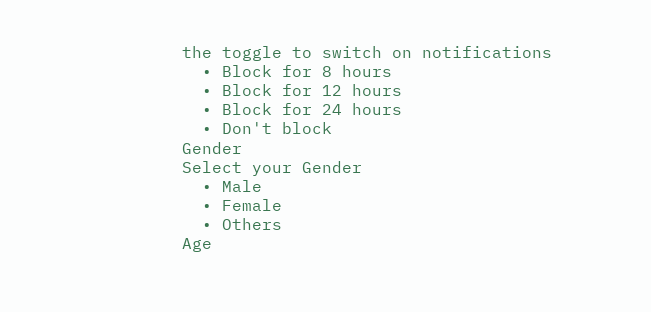the toggle to switch on notifications
  • Block for 8 hours
  • Block for 12 hours
  • Block for 24 hours
  • Don't block
Gender
Select your Gender
  • Male
  • Female
  • Others
Age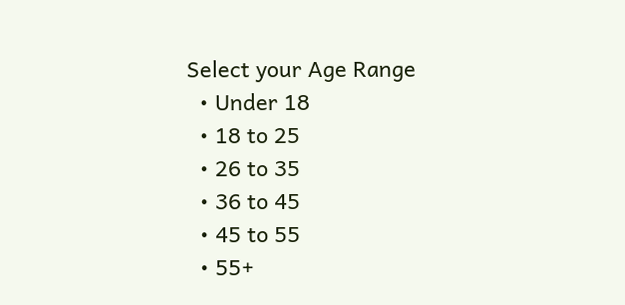Select your Age Range
  • Under 18
  • 18 to 25
  • 26 to 35
  • 36 to 45
  • 45 to 55
  • 55+